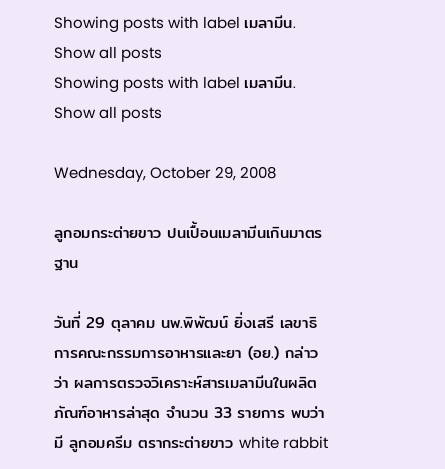Showing posts with label เมลามีน. Show all posts
Showing posts with label เมลามีน. Show all posts

Wednesday, October 29, 2008

ลูกอมกระต่ายขาว ปนเปื้อนเมลามีนเกินมาตรฐาน

วันที่ 29 ตุลาคม นพ.พิพัฒน์ ยิ่งเสรี เลขาธิการคณะกรรมการอาหารและยา (อย.) กล่าวว่า ผลการตรวจวิเคราะห์สารเมลามีนในผลิตภัณฑ์อาหารล่าสุด จำนวน 33 รายการ พบว่า มี ลูกอมครีม ตรากระต่ายขาว white rabbit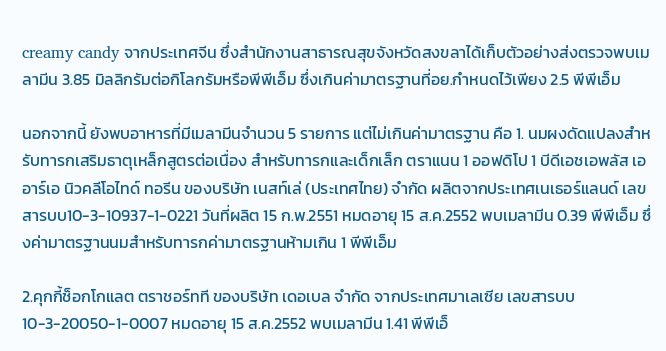creamy candy จากประเทศจีน ซึ่งสำนักงานสาธารณสุขจังหวัดสงขลาได้เก็บตัวอย่างส่งตรวจพบเมลามีน 3.85 มิลลิกรัมต่อกิโลกรัมหรือพีพีเอ็ม ซึ่งเกินค่ามาตรฐานที่อย.กำหนดไว้เพียง 2.5 พีพีเอ็ม

นอกจากนี้ ยังพบอาหารที่มีเมลามีนจำนวน 5 รายการ แต่ไม่เกินค่ามาตรฐาน คือ 1. นมผงดัดแปลงสำหรับทารกเสริมธาตุเหล็กสูตรต่อเนื่อง สำหรับทารกและเด็กเล็ก ตราแนน 1 ออฟดิโป 1 บีดีเอชเอพลัส เออาร์เอ นิวคลีโอไทด์ ทอรีน ของบริษัท เนสท์เล่ (ประเทศไทย) จำกัด ผลิตจากประเทศเนเธอร์แลนด์ เลขสารบบ10-3-10937-1-0221 วันที่ผลิต 15 ก.พ.2551 หมดอายุ 15 ส.ค.2552 พบเมลามีน 0.39 พีพีเอ็ม ซึ่งค่ามาตรฐานนมสำหรับทารกค่ามาตรฐานห้ามเกิน 1 พีพีเอ็ม

2.คุกกี้ช็อกโกแลต ตราชอร์ทที ของบริษัท เดอเบล จำกัด จากประเทศมาเลเซีย เลขสารบบ10-3-20050-1-0007 หมดอายุ 15 ส.ค.2552 พบเมลามีน 1.41 พีพีเอ็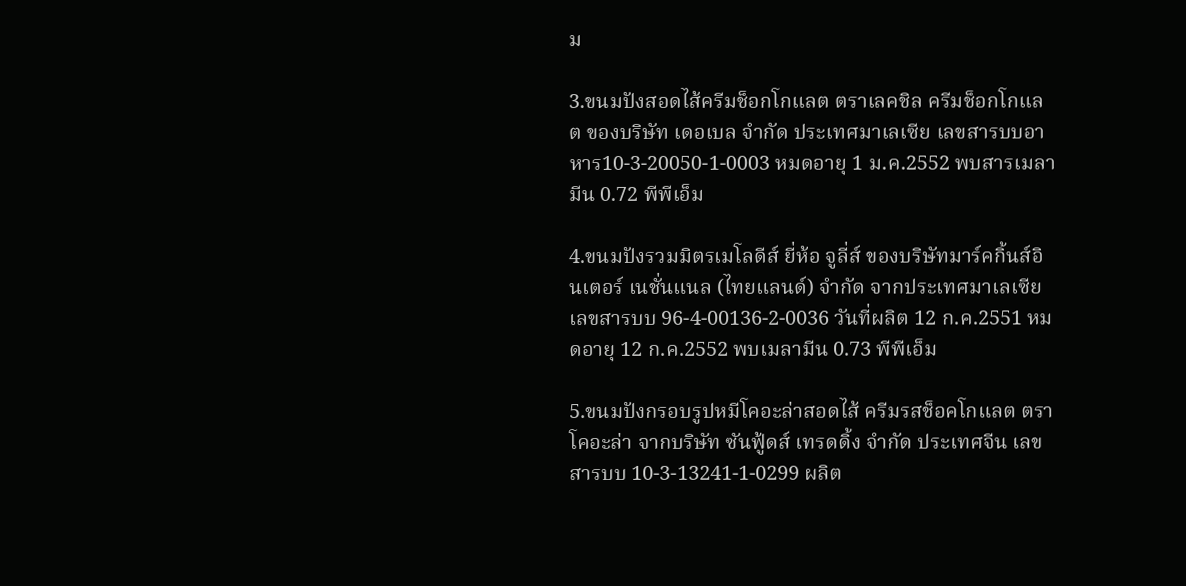ม

3.ขนมปังสอดไส้ครีมช็อกโกแลต ตราเลคชิล ครีมช็อกโกแลต ของบริษัท เดอเบล จำกัด ประเทศมาเลเซีย เลขสารบบอาหาร10-3-20050-1-0003 หมดอายุ 1 ม.ค.2552 พบสารเมลามีน 0.72 พีพีเอ็ม

4.ขนมปังรวมมิตรเมโลดีส์ ยี่ห้อ จูลี่ส์ ของบริษัทมาร์คกิ้นส์อินเตอร์ เนชั่นแนล (ไทยแลนด์) จำกัด จากประเทศมาเลเซีย เลขสารบบ 96-4-00136-2-0036 วันที่ผลิต 12 ก.ค.2551 หมดอายุ 12 ก.ค.2552 พบเมลามีน 0.73 พีพีเอ็ม

5.ขนมปังกรอบรูปหมีโคอะล่าสอดไส้ ครีมรสช็อคโกแลต ตราโคอะล่า จากบริษัท ซันฟู้ดส์ เทรดดิ้ง จำกัด ประเทศจีน เลขสารบบ 10-3-13241-1-0299 ผลิต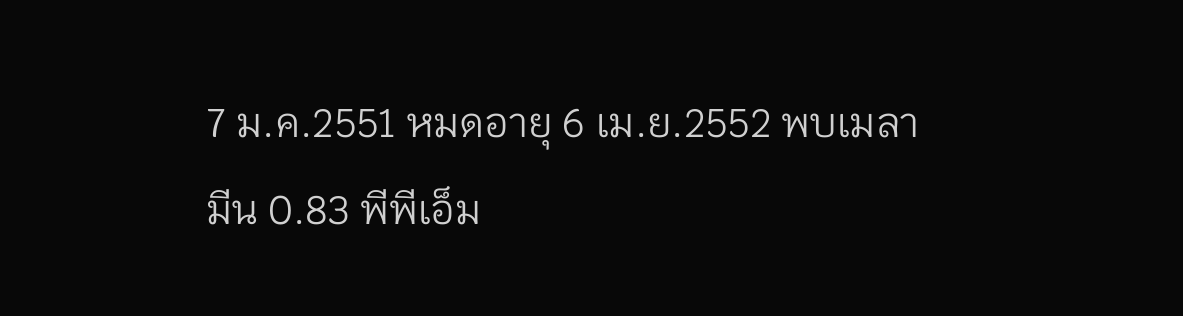7 ม.ค.2551 หมดอายุ 6 เม.ย.2552 พบเมลามีน 0.83 พีพีเอ็ม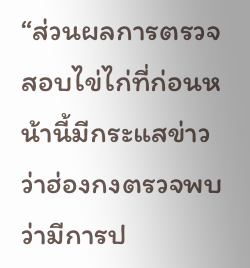“ส่วนผลการตรวจสอบไข่ไก่ที่ก่อนหน้านี้มีกระแสข่าวว่าฮ่องกงตรวจพบ ว่ามีการป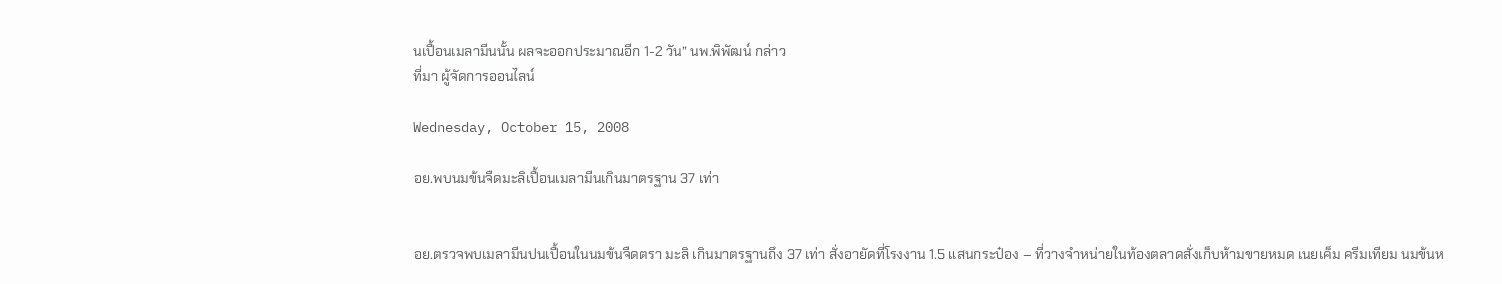นเปื้อนเมลามีนนั้น ผลจะออกประมาณอีก 1-2 วัน” นพ.พิพัฒน์ กล่าว
ที่มา ผู้จัดการออนไลน์

Wednesday, October 15, 2008

อย.พบนมข้นจืดมะลิเปื้อนเมลามีนเกินมาตรฐาน 37 เท่า


อย.ตรวจพบเมลามีนปนเปื้อนในนมข้นจืดตรา มะลิ เกินมาตรฐานถึง 37 เท่า สั่งอายัดที่โรงงาน 1.5 แสนกระป๋อง – ที่วางจำหน่ายในท้องตลาดสั่งเก็บห้ามขายหมด เนยเค็ม ครีมเทียม นมข้นห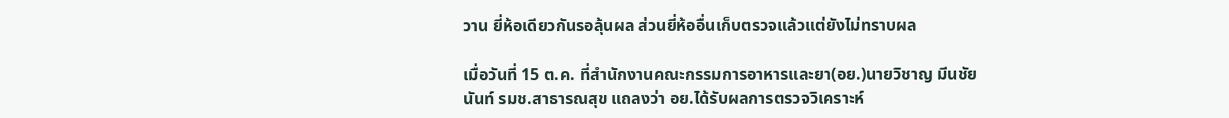วาน ยี่ห้อเดียวกันรอลุ้นผล ส่วนยี่ห้ออื่นเก็บตรวจแล้วแต่ยังไม่ทราบผล

เมื่อวันที่ 15 ต.ค. ที่สำนักงานคณะกรรมการอาหารและยา(อย.)นายวิชาญ มีนชัยนันท์ รมช.สาธารณสุข แถลงว่า อย.ได้รับผลการตรวจวิเคราะห์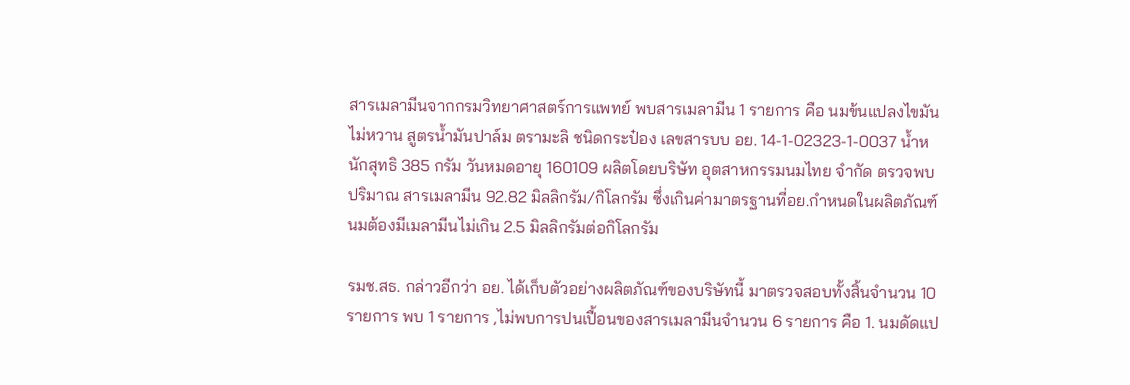สารเมลามีนจากกรมวิทยาศาสตร์การแพทย์ พบสารเมลามีน 1 รายการ คือ นมข้นแปลงไขมันไม่หวาน สูตรน้ำมันปาล์ม ตรามะลิ ชนิดกระป๋อง เลขสารบบ อย. 14-1-02323-1-0037 น้ำหนักสุทธิ 385 กรัม วันหมดอายุ 160109 ผลิตโดยบริษัท อุตสาหกรรมนมไทย จำกัด ตรวจพบปริมาณ สารเมลามีน 92.82 มิลลิกรัม/กิโลกรัม ซึ่งเกินค่ามาตรฐานที่อย.กำหนดในผลิตภัณฑ์นมต้องมีเมลามีนไม่เกิน 2.5 มิลลิกรัมต่อกิโลกรัม

รมช.สธ. กล่าวอีกว่า อย. ได้เก็บตัวอย่างผลิตภัณฑ์ของบริษัทนี้ มาตรวจสอบทั้งสิ้นจำนวน 10 รายการ พบ 1 รายการ ,ไม่พบการปนเปื้อนของสารเมลามีนจำนวน 6 รายการ คือ 1. นมดัดแป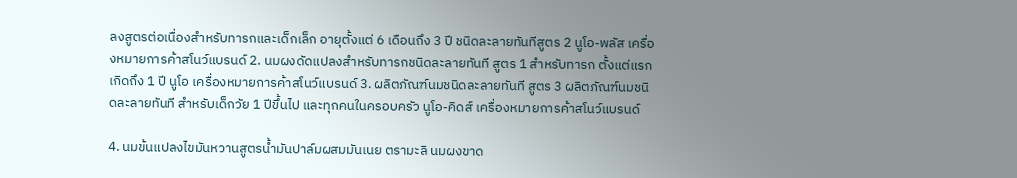ลงสูตรต่อเนื่องสำหรับทารกและเด็กเล็ก อายุตั้งแต่ 6 เดือนถึง 3 ปี ชนิดละลายทันทีสูตร 2 นูโอ-พลัส เครื่องหมายการค้าสโนว์แบรนด์ 2. นมผงดัดแปลงสำหรับทารกชนิดละลายทันที สูตร 1 สำหรับทารก ตั้งแต่แรกเกิดถึง 1 ปี นูโอ เครื่องหมายการค้าสโนว์แบรนด์ 3. ผลิตภัณฑ์นมชนิดละลายทันที สูตร 3 ผลิตภัณฑ์นมชนิดละลายทันที สำหรับเด็กวัย 1 ปีขึ้นไป และทุกคนในครอบครัว นูโอ-คิดส์ เครื่องหมายการค้าสโนว์แบรนด์

4. นมข้นแปลงไขมันหวานสูตรน้ำมันปาล์มผสมมันเนย ตรามะลิ นมผงขาด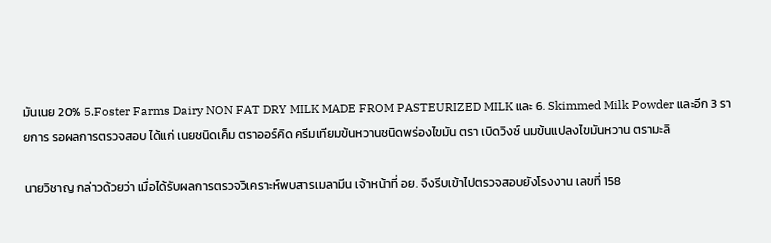มันเนย 20% 5.Foster Farms Dairy NON FAT DRY MILK MADE FROM PASTEURIZED MILK และ 6. Skimmed Milk Powder และอีก 3 รายการ รอผลการตรวจสอบ ได้แก่ เนยชนิดเค็ม ตราออร์คิด ครีมเทียมข้นหวานชนิดพร่องไขมัน ตรา เบิดวิงซ์ นมข้นแปลงไขมันหวาน ตรามะลิ

นายวิชาญ กล่าวด้วยว่า เมื่อได้รับผลการตรวจวิเคราะห์พบสารเมลามีน เจ้าหน้าที่ อย. จึงรีบเข้าไปตรวจสอบยังโรงงาน เลขที่ 158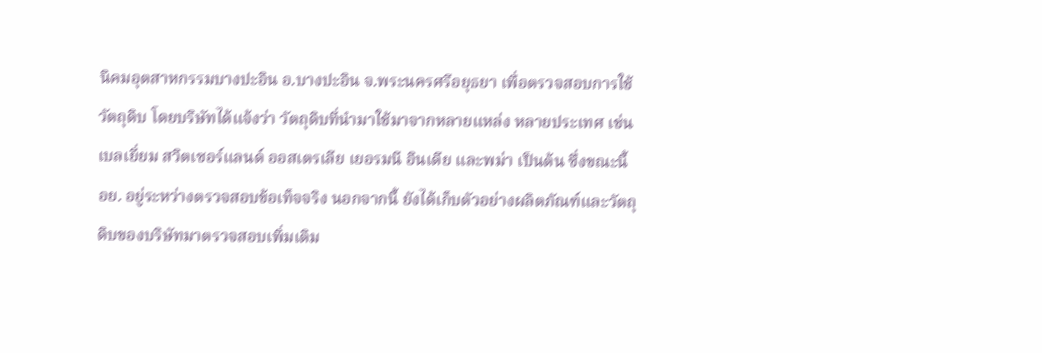นิคมอุตสาหกรรมบางปะอิน อ.บางปะอิน จ.พระนครศรีอยุธยา เพื่อตรวจสอบการใช้วัตถุดิบ โดยบริษัทได้แจ้งว่า วัตถุดิบที่นำมาใช้มาจากหลายแหล่ง หลายประเทศ เช่น เบลเยี่ยม สวิตเซอร์แลนด์ ออสเตรเลีย เยอรมนี อินเดีย และพม่า เป็นต้น ซึ่งขณะนี้ อย. อยู่ระหว่างตรวจสอบข้อเท็จจริง นอกจากนี้ ยังได้เก็บตัวอย่างผลิตภัณฑ์และวัตถุดิบของบริษัทมาตรวจสอบเพิ่มเติม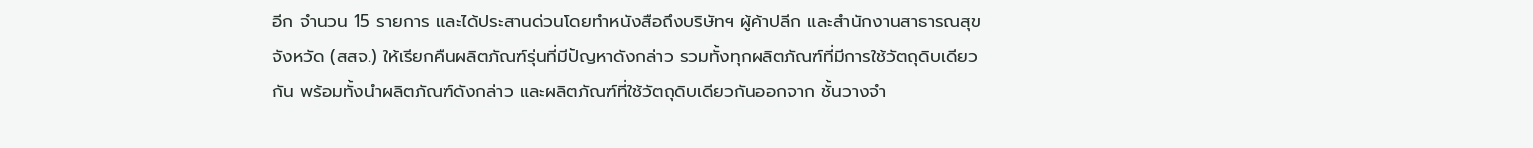อีก จำนวน 15 รายการ และได้ประสานด่วนโดยทำหนังสือถึงบริษัทฯ ผู้ค้าปลีก และสำนักงานสาธารณสุขจังหวัด (สสจ.) ให้เรียกคืนผลิตภัณฑ์รุ่นที่มีปัญหาดังกล่าว รวมทั้งทุกผลิตภัณฑ์ที่มีการใช้วัตถุดิบเดียวกัน พร้อมทั้งนำผลิตภัณฑ์ดังกล่าว และผลิตภัณฑ์ที่ใช้วัตถุดิบเดียวกันออกจาก ชั้นวางจำ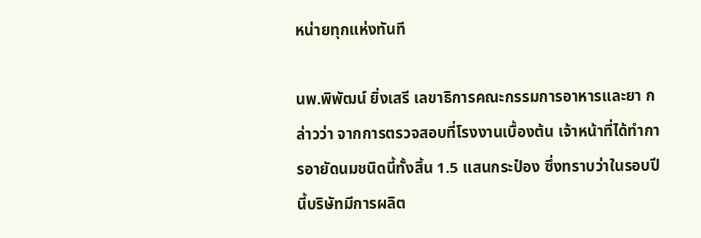หน่ายทุกแห่งทันที

นพ.พิพัฒน์ ยิ่งเสรี เลขาธิการคณะกรรมการอาหารและยา กล่าวว่า จากการตรวจสอบที่โรงงานเบื้องต้น เจ้าหน้าที่ได้ทำการอายัดนมชนิดนี้ทั้งสิ้น 1.5 แสนกระป๋อง ซึ่งทราบว่าในรอบปีนี้บริษัทมีการผลิต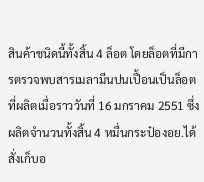สินค้าชนิดนี้ทั้งสิ้น 4 ล็อต โดยล็อตที่มีการตรวจพบสารเมลามีนปนเปื้อนเป็นล็อตที่ผลิตเมื่อราววันที่ 16 มกราคม 2551 ซึ่งผลิตจำนวนทั้งสิ้น 4 หมื่นกระป๋องอย.ได้สั่งเก็บอ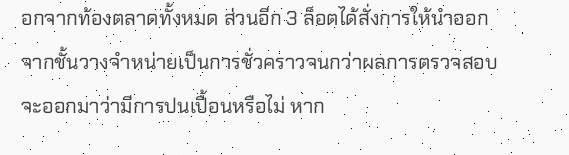อกจากท้องตลาดทั้งหมด ส่วนอีก 3 ล็อตได้สั่งการให้นำออกจากชั้นวางจำหน่ายเป็นการชั่วคราวจนกว่าผลการตรวจสอบ จะออกมาว่ามีการปนเปื้อนหรือไม่ หาก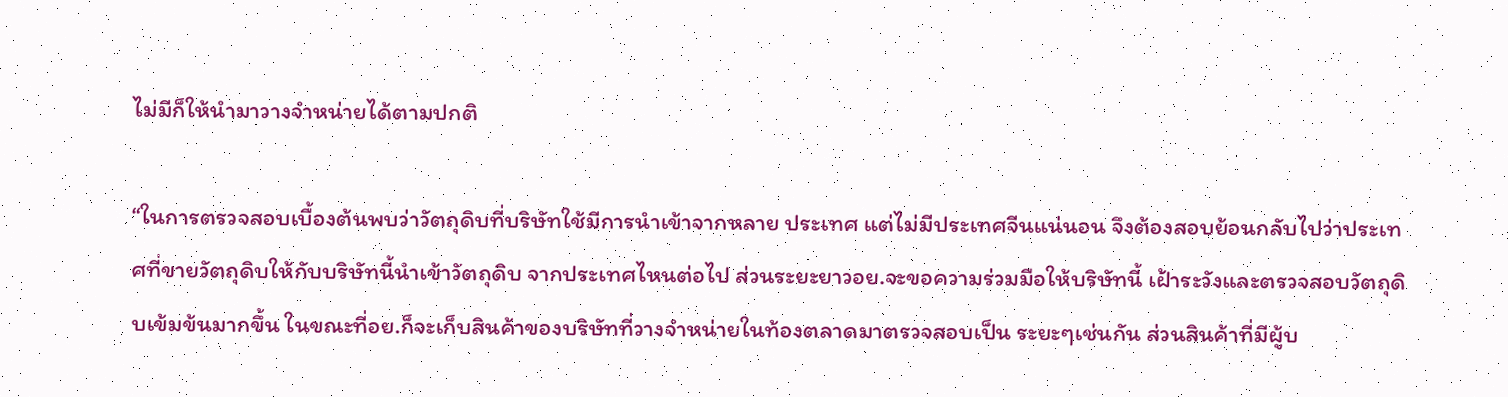ไม่มีก็ให้นำมาวางจำหน่ายได้ตามปกติ

“ในการตรวจสอบเบื้องต้นพบว่าวัตถุดิบที่บริษัทใช้มีการนำเข้าจากหลาย ประเทศ แต่ไม่มีประเทศจีนแน่นอน จึงต้องสอบย้อนกลับไปว่าประเทศที่ขายวัตถุดิบให้กับบริษัทนี้นำเข้าวัตถุดิบ จากประเทศไหนต่อไป ส่วนระยะยาวอย.จะขอความร่วมมือให้บริษัทนี้ เฝ้าระวังและตรวจสอบวัตถุดิบเข้มข้นมากขึ้น ในขณะที่อย.ก็จะเก็บสินค้าของบริษัทที่วางจำหน่ายในท้องตลาดมาตรวจสอบเป็น ระยะๆเช่นกัน ส่วนสินค้าที่มีผู้บ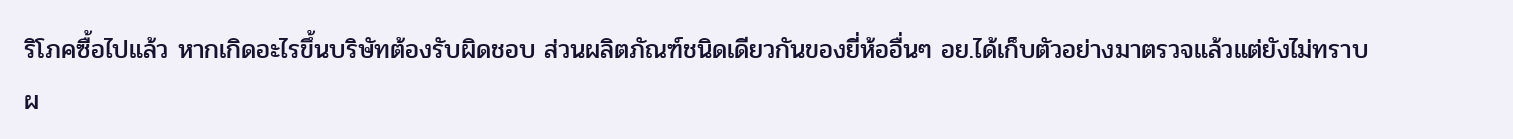ริโภคซื้อไปแล้ว หากเกิดอะไรขึ้นบริษัทต้องรับผิดชอบ ส่วนผลิตภัณฑ์ชนิดเดียวกันของยี่ห้ออื่นๆ อย.ได้เก็บตัวอย่างมาตรวจแล้วแต่ยังไม่ทราบผ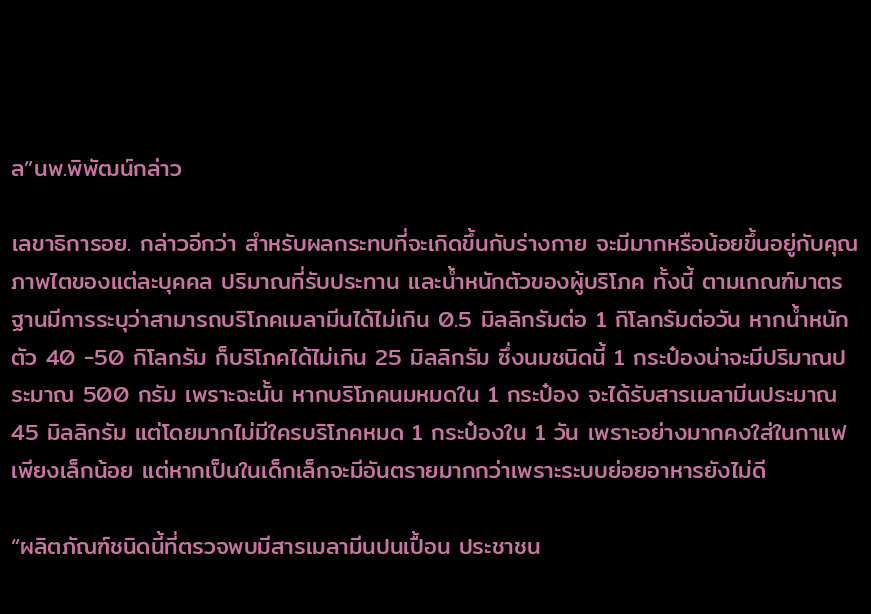ล”นพ.พิพัฒน์กล่าว

เลขาธิการอย. กล่าวอีกว่า สำหรับผลกระทบที่จะเกิดขึ้นกับร่างกาย จะมีมากหรือน้อยขึ้นอยู่กับคุณภาพไตของแต่ละบุคคล ปริมาณที่รับประทาน และน้ำหนักตัวของผู้บริโภค ทั้งนี้ ตามเกณฑ์มาตรฐานมีการระบุว่าสามารถบริโภคเมลามีนได้ไม่เกิน 0.5 มิลลิกรัมต่อ 1 กิโลกรัมต่อวัน หากน้ำหนักตัว 40 -50 กิโลกรัม ก็บริโภคได้ไม่เกิน 25 มิลลิกรัม ซึ่งนมชนิดนี้ 1 กระป๋องน่าจะมีปริมาณประมาณ 500 กรัม เพราะฉะนั้น หากบริโภคนมหมดใน 1 กระป๋อง จะได้รับสารเมลามีนประมาณ 45 มิลลิกรัม แต่โดยมากไม่มีใครบริโภคหมด 1 กระป๋องใน 1 วัน เพราะอย่างมากคงใส่ในกาแฟเพียงเล็กน้อย แต่หากเป็นในเด็กเล็กจะมีอันตรายมากกว่าเพราะระบบย่อยอาหารยังไม่ดี

“ผลิตภัณฑ์ชนิดนี้ที่ตรวจพบมีสารเมลามีนปนเปื้อน ประชาชน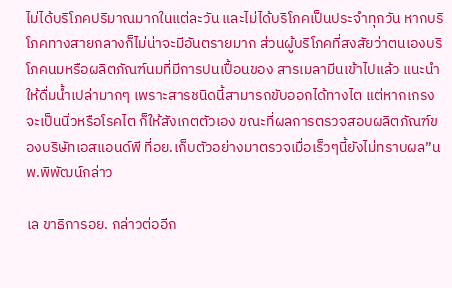ไม่ได้บริโภคปริมาณมากในแต่ละวัน และไม่ได้บริโภคเป็นประจำทุกวัน หากบริโภคทางสายกลางก็ไม่น่าจะมีอันตรายมาก ส่วนผู้บริโภคที่สงสัยว่าตนเองบริโภคนมหรือผลิตภัณฑ์นมที่มีการปนเปื้อนของ สารเมลามีนเข้าไปแล้ว แนะนำให้ดื่มน้ำเปล่ามากๆ เพราะสารชนิดนี้สามารถขับออกได้ทางไต แต่หากเกรงจะเป็นนิ่วหรือโรคไต ก็ให้สังเกตตัวเอง ขณะที่ผลการตรวจสอบผลิตภัณฑ์ของบริษัทเอสแอนด์พี ที่อย.เก็บตัวอย่างมาตรวจเมื่อเร็วๆนี้ยังไม่ทราบผล”นพ.พิพัฒน์กล่าว

เล ขาธิการอย. กล่าวต่ออีก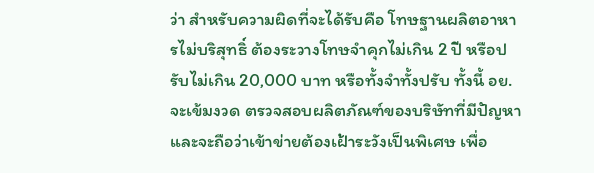ว่า สำหรับความผิดที่จะได้รับคือ โทษฐานผลิตอาหารไม่บริสุทธิ์ ต้องระวางโทษจำคุกไม่เกิน 2 ปี หรือปรับไม่เกิน 20,000 บาท หรือทั้งจำทั้งปรับ ทั้งนี้ อย. จะเข้มงวด ตรวจสอบผลิตภัณฑ์ของบริษัทที่มีปัญหา และจะถือว่าเข้าข่ายต้องเฝ้าระวังเป็นพิเศษ เพื่อ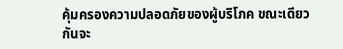คุ้มครองความปลอดภัยของผู้บริโภค ขณะเดียวกันจะ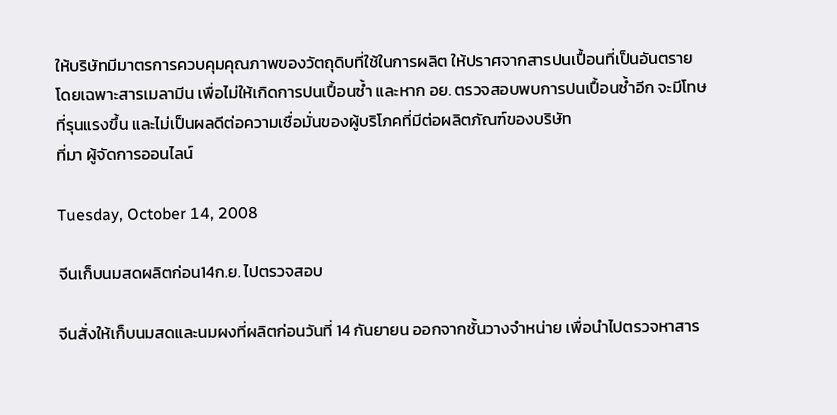ให้บริษัทมีมาตรการควบคุมคุณภาพของวัตถุดิบที่ใช้ในการผลิต ให้ปราศจากสารปนเปื้อนที่เป็นอันตราย โดยเฉพาะสารเมลามีน เพื่อไม่ให้เกิดการปนเปื้อนซ้ำ และหาก อย. ตรวจสอบพบการปนเปื้อนซ้ำอีก จะมีโทษที่รุนแรงขึ้น และไม่เป็นผลดีต่อความเชื่อมั่นของผู้บริโภคที่มีต่อผลิตภัณฑ์ของบริษัท
ที่มา ผู้จัดการออนไลน์

Tuesday, October 14, 2008

จีนเก็บนมสดผลิตก่อน14ก.ย. ไปตรวจสอบ

จีนสั่งให้เก็บนมสดและนมผงที่ผลิตก่อนวันที่ 14 กันยายน ออกจากชั้นวางจำหน่าย เพื่อนำไปตรวจหาสาร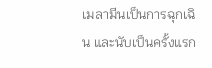เมลามีนเป็นการฉุกเฉิน และนับเป็นครั้งแรก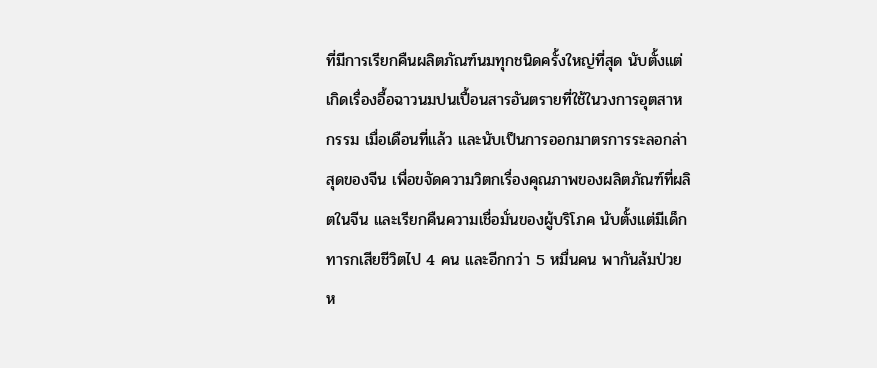ที่มีการเรียกคืนผลิตภัณฑ์นมทุกชนิดครั้งใหญ่ที่สุด นับตั้งแต่เกิดเรื่องอื้อฉาวนมปนเปื้อนสารอันตรายที่ใช้ในวงการอุตสาหกรรม เมื่อเดือนที่แล้ว และนับเป็นการออกมาตรการระลอกล่าสุดของจีน เพื่อขจัดความวิตกเรื่องคุณภาพของผลิตภัณฑ์ที่ผลิตในจีน และเรียกคืนความเชื่อมั่นของผู้บริโภค นับตั้งแต่มีเด็กทารกเสียชีวิตไป 4 คน และอีกกว่า 5 หมื่นคน พากันล้มป่วย ห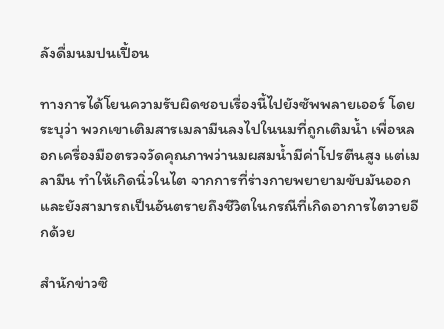ลังดื่มนมปนเปื้อน

ทางการได้โยนความรับผิดชอบเรื่องนี้ไปยังซัพพลายเออร์ โดยระบุว่า พวกเขาเติมสารเมลามีนลงไปในนมที่ถูกเติมน้ำ เพื่อหลอกเครื่องมือตรวจวัดคุณภาพว่านมผสมน้ำมีค่าโปรตีนสูง แต่เมลามีน ทำให้เกิดนิ่วในไต จากการที่ร่างกายพยายามขับมันออก และยังสามารถเป็นอันตรายถึงชีวิตในกรณีที่เกิดอาการไตวายอีกด้วย

สำนักข่าวซิ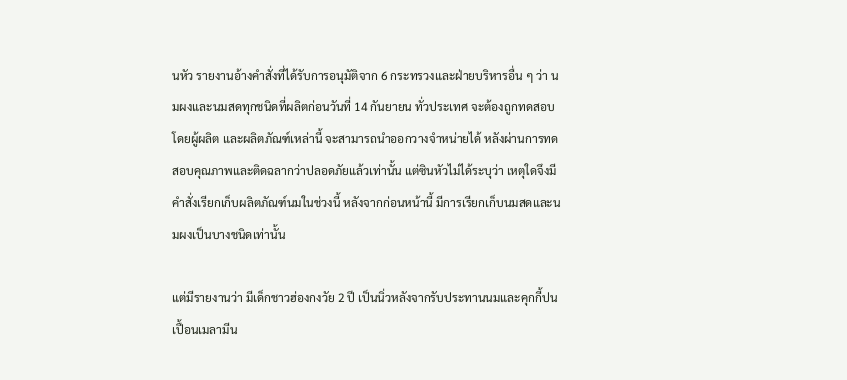นหัว รายงานอ้างคำสั่งที่ได้รับการอนุมัติจาก 6 กระทรวงและฝ่ายบริหารอื่น ๆ ว่า นมผงและนมสดทุกชนิดที่ผลิตก่อนวันที่ 14 กันยายน ทั่วประเทศ จะต้องถูกทดสอบโดยผู้ผลิต และผลิตภัณฑ์เหล่านี้ จะสามารถนำออกวางจำหน่ายได้ หลังผ่านการทดสอบคุณภาพและติดฉลากว่าปลอดภัยแล้วเท่านั้น แต่ซินหัวไม่ได้ระบุว่า เหตุใดจึงมีคำสั่งเรียกเก็บผลิตภัณฑ์นมในช่วงนี้ หลังจากก่อนหน้านี้ มีการเรียกเก็บนมสดและนมผงเป็นบางชนิดเท่านั้น

แต่มีรายงานว่า มีเด็กชาวฮ่องกงวัย 2 ปี เป็นนิ่วหลังจากรับประทานนมและคุกกี้ปนเปื้อนเมลามีน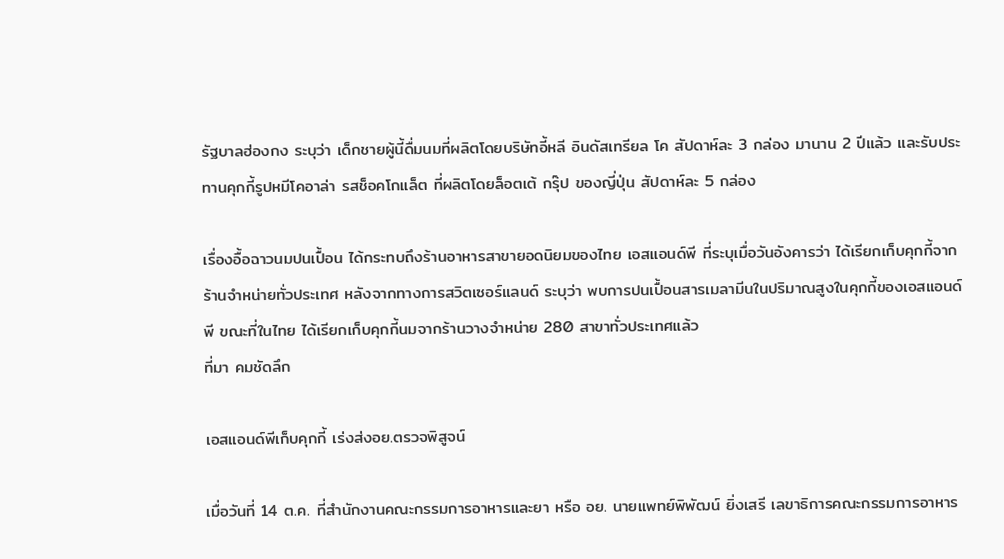รัฐบาลฮ่องกง ระบุว่า เด็กชายผู้นี้ดื่มนมที่ผลิตโดยบริษัทอี้หลี อินดัสเทรียล โค สัปดาห์ละ 3 กล่อง มานาน 2 ปีแล้ว และรับประทานคุกกี้รูปหมีโคอาล่า รสช็อคโกแล็ต ที่ผลิตโดยล็อตเต้ กรุ๊ป ของญี่ปุ่น สัปดาห์ละ 5 กล่อง

เรื่องอื้อฉาวนมปนเปื้อน ได้กระทบถึงร้านอาหารสาขายอดนิยมของไทย เอสแอนด์พี ที่ระบุเมื่อวันอังคารว่า ได้เรียกเก็บคุกกี้จากร้านจำหน่ายทั่วประเทศ หลังจากทางการสวิตเซอร์แลนด์ ระบุว่า พบการปนเปื้อนสารเมลามีนในปริมาณสูงในคุกกี้ของเอสแอนด์พี ขณะที่ในไทย ได้เรียกเก็บคุกกี้นมจากร้านวางจำหน่าย 280 สาขาทั่วประเทศแล้ว
ที่มา คมชัดลึก

เอสแอนด์พีเก็บคุกกี้ เร่งส่งอย.ตรวจพิสูจน์

เมื่อวันที่ 14 ต.ค. ที่สำนักงานคณะกรรมการอาหารและยา หรือ อย. นายแพทย์พิพัฒน์ ยิ่งเสรี เลขาธิการคณะกรรมการอาหาร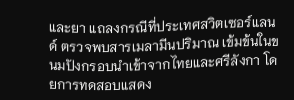และยา แถลงกรณีที่ประเทศสวิตเซอร์แลนด์ ตรวจพบสารเมลามีนปริมาณ เข้มข้นในขนมปังกรอบนำเข้าจากไทยและศรีลังกา โดยการทดสอบแสดง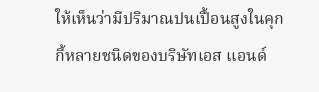ให้เห็นว่ามีปริมาณปนเปื้อนสูงในคุกกี้หลายชนิดของบริษัทเอส แอนด์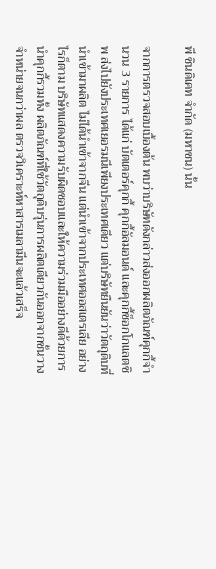พี ซินดิเคท จำกัด (มหาชน) นั้น

จากการตรวจสอบเบื้องต้น พบว่าบริษัทดังกล่าวส่งออกผลิตภัณฑ์คุกกี้จำนวน 3 รายการ ได้แก่ บัตเตอร์คุกกี้ คุกกี้อัลมอนด์ และคุกกี้ช็อกโกแลตชิพ ส่งไปยังประเทศเยอรมนีเพียงประเทศเดียว แต่บริษัทยืนยันว่าวัตถุดิบที่นำเข้ามาผลิต ไม่ได้นำเข้าจากจีน แต่นำเข้าจากประเทศออสเตรเลีย อย่างไรก็ตาม บริษัทแสดงความรับผิดชอบและให้ความร่วมมืออย่างดีด้วยการนำคุกกี้รวมทั้ง ผลิตภัณฑ์ที่ใช้วัตถุดิบรุ่นการผลิตเดียวกันออกจากชั้นวางจำหน่ายจนกว่าผล ตรวจวิเคราะห์หาสารเมลามีนจะแล้วเสร็จ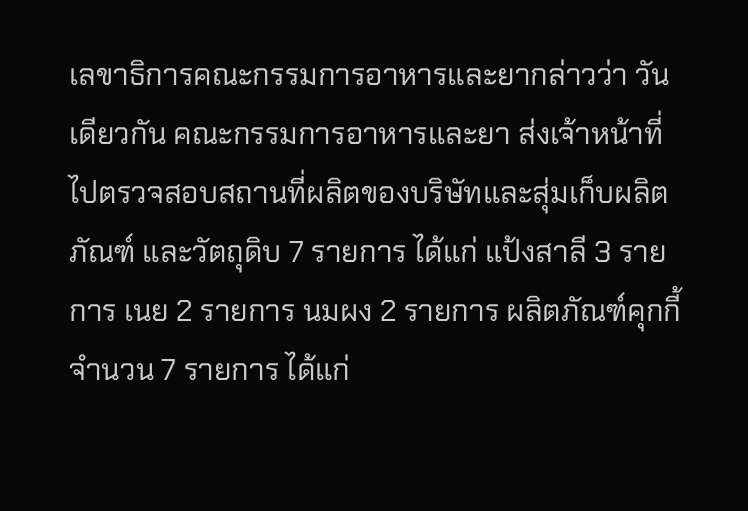เลขาธิการคณะกรรมการอาหารและยากล่าวว่า วันเดียวกัน คณะกรรมการอาหารและยา ส่งเจ้าหน้าที่ไปตรวจสอบสถานที่ผลิตของบริษัทและสุ่มเก็บผลิตภัณฑ์ และวัตถุดิบ 7 รายการ ได้แก่ แป้งสาลี 3 รายการ เนย 2 รายการ นมผง 2 รายการ ผลิตภัณฑ์คุกกี้ จำนวน 7 รายการ ได้แก่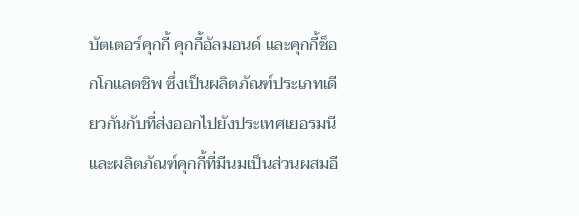บัตเตอร์คุกกี้ คุกกี้อัลมอนด์ และคุกกี้ช็อกโกแลตชิพ ซึ่งเป็นผลิตภัณฑ์ประเภทเดียวกันกับที่ส่งออกไปยังประเทศเยอรมนี และผลิตภัณฑ์คุกกี้ที่มีนมเป็นส่วนผสมอี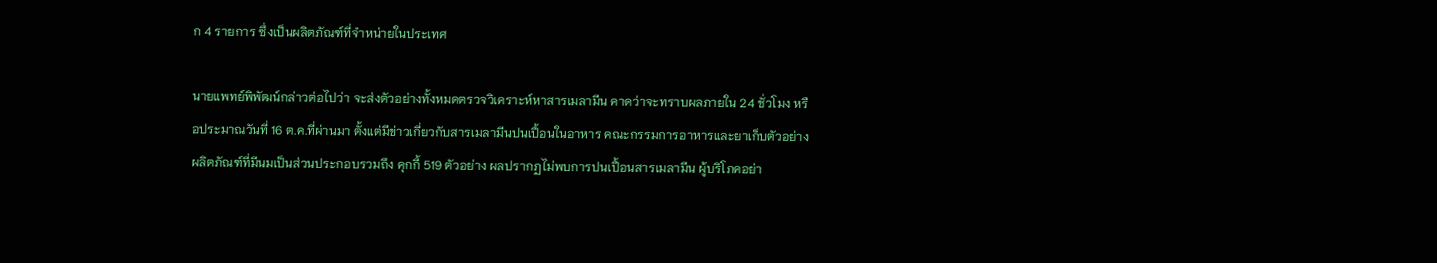ก 4 รายการ ซึ่งเป็นผลิตภัณฑ์ที่จำหน่ายในประเทศ

นายแพทย์พิพัฒน์กล่าวต่อไปว่า จะส่งตัวอย่างทั้งหมดตรวจวิเคราะห์หาสารเมลามีน คาดว่าจะทราบผลภายใน 24 ชั่วโมง หรือประมาณวันที่ 16 ต.ค.ที่ผ่านมา ตั้งแต่มีข่าวเกี่ยวกับสารเมลามีนปนเปื้อนในอาหาร คณะกรรมการอาหารและยาเก็บตัวอย่างผลิตภัณฑ์ที่มีนมเป็นส่วนประกอบรวมถึง คุกกี้ 519 ตัวอย่าง ผลปรากฏไม่พบการปนเปื้อนสารเมลามีน ผู้บริโภคอย่า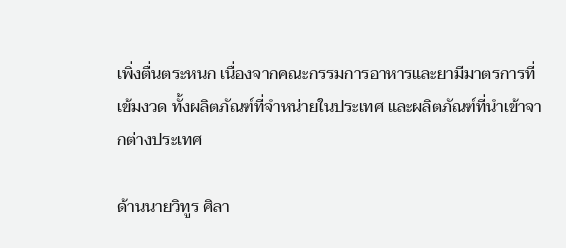เพิ่งตื่นตระหนก เนื่องจากคณะกรรมการอาหารและยามีมาตรการที่เข้มงวด ทั้งผลิตภัณฑ์ที่จำหน่ายในประเทศ และผลิตภัณฑ์ที่นำเข้าจากต่างประเทศ

ด้านนายวิทูร ศิลา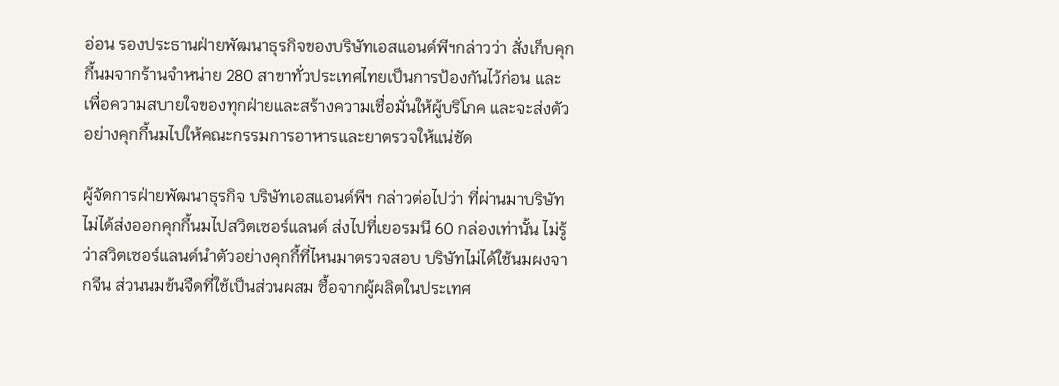อ่อน รองประธานฝ่ายพัฒนาธุรกิจของบริษัทเอสแอนด์พีฯกล่าวว่า สั่งเก็บคุกกี้นมจากร้านจำหน่าย 280 สาขาทั่วประเทศไทยเป็นการป้องกันไว้ก่อน และเพื่อความสบายใจของทุกฝ่ายและสร้างความเชื่อมั่นให้ผู้บริโภค และจะส่งตัวอย่างคุกกี้นมไปให้คณะกรรมการอาหารและยาตรวจให้แน่ชัด

ผู้จัดการฝ่ายพัฒนาธุรกิจ บริษัทเอสแอนด์พีฯ กล่าวต่อไปว่า ที่ผ่านมาบริษัทไม่ได้ส่งออกคุกกี้นมไปสวิตเซอร์แลนด์ ส่งไปที่เยอรมนี 60 กล่องเท่านั้น ไม่รู้ว่าสวิตเซอร์แลนด์นำตัวอย่างคุกกี้ที่ไหนมาตรวจสอบ บริษัทไม่ได้ใช้นมผงจากจีน ส่วนนมข้นจืดที่ใช้เป็นส่วนผสม ซื้อจากผู้ผลิตในประเทศ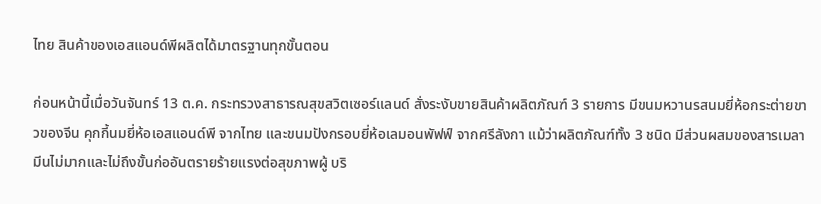ไทย สินค้าของเอสแอนด์พีผลิตได้มาตรฐานทุกขั้นตอน

ก่อนหน้านี้เมื่อวันจันทร์ 13 ต.ค. กระทรวงสาธารณสุขสวิตเซอร์แลนด์ สั่งระงับขายสินค้าผลิตภัณฑ์ 3 รายการ มีขนมหวานรสนมยี่ห้อกระต่ายขาวของจีน คุกกี้นมยี่ห้อเอสแอนด์พี จากไทย และขนมปังกรอบยี่ห้อเลมอนพัฟฟ์ จากศรีลังกา แม้ว่าผลิตภัณฑ์ทั้ง 3 ชนิด มีส่วนผสมของสารเมลามีนไม่มากและไม่ถึงขั้นก่ออันตรายร้ายแรงต่อสุขภาพผู้ บริ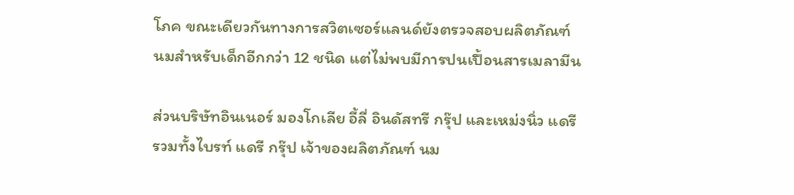โภค ขณะเดียวกันทางการสวิตเซอร์แลนด์ยังตรวจสอบผลิตภัณฑ์นมสำหรับเด็กอีกกว่า 12 ชนิด แต่ไม่พบมีการปนเปื้อนสารเมลามีน

ส่วนบริษัทอินเนอร์ มองโกเลีย อี้ลี่ อินดัสทรี กรุ๊ป และเหม่งนิ่ว แดรี รวมทั้งไบรท์ แดรี กรุ๊ป เจ้าของผลิตภัณฑ์ นม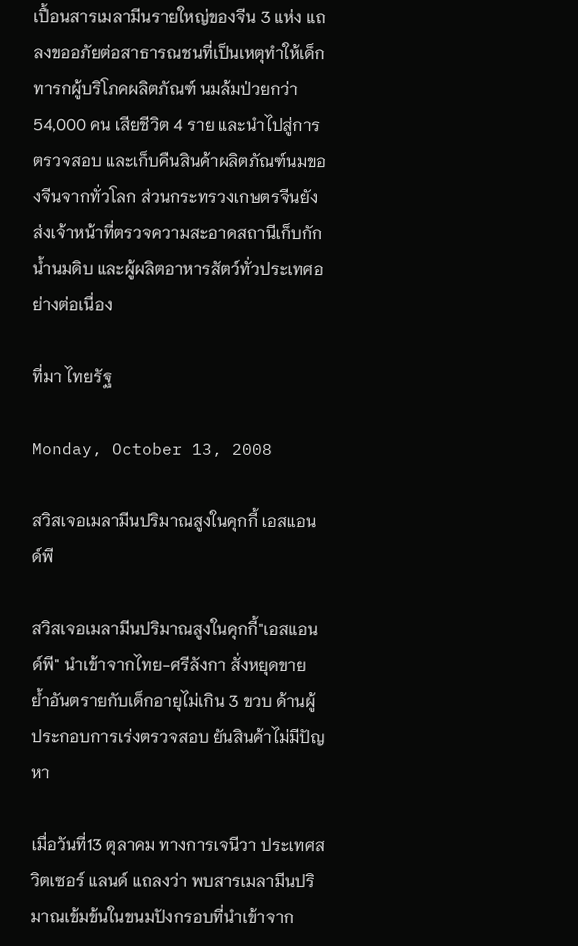เปื้อนสารเมลามีนรายใหญ่ของจีน 3 แห่ง แถลงขออภัยต่อสาธารณชนที่เป็นเหตุทำให้เด็กทารกผู้บริโภคผลิตภัณฑ์ นมล้มป่วยกว่า 54,000 คน เสียชีวิต 4 ราย และนำไปสู่การตรวจสอบ และเก็บคืนสินค้าผลิตภัณฑ์นมของจีนจากทั่วโลก ส่วนกระทรวงเกษตรจีนยังส่งเจ้าหน้าที่ตรวจความสะอาดสถานีเก็บกักน้ำนมดิบ และผู้ผลิตอาหารสัตว์ทั่วประเทศอย่างต่อเนื่อง

ที่มา ไทยรัฐ

Monday, October 13, 2008

สวิสเจอเมลามีนปริมาณสูงในคุกกี้ เอสแอนด์พี

สวิสเจอเมลามีนปริมาณสูงในคุกกี้"เอสแอนด์พี" นำเข้าจากไทย-ศรีลังกา สั่งหยุดขาย ย้ำอันตรายกับเด็กอายุไม่เกิน 3 ขวบ ด้านผู้ประกอบการเร่งตรวจสอบ ยันสินค้าไม่มีปัญหา

เมื่อวันที่13 ตุลาคม ทางการเจนีวา ประเทศสวิตเซอร์ แลนด์ แถลงว่า พบสารเมลามีนปริมาณเข้มข้นในขนมปังกรอบที่นำเข้าจาก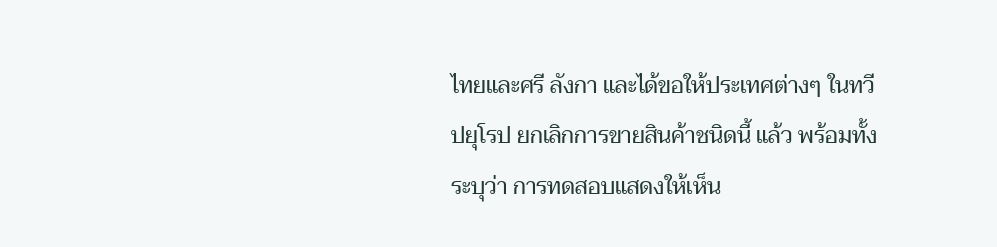ไทยและศรี ลังกา และได้ขอให้ประเทศต่างๆ ในทวีปยุโรป ยกเลิกการขายสินค้าชนิดนี้ แล้ว พร้อมทั้งระบุว่า การทดสอบแสดงให้เห็น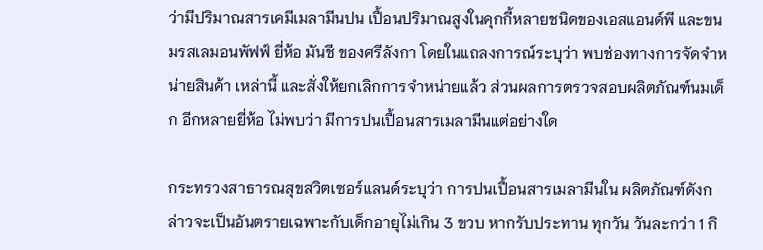ว่ามีปริมาณสารเคมีเมลามีนปน เปื้อนปริมาณสูงในคุกกี้หลายชนิดของเอสแอนด์พี และขนมรสเลมอนพัฟฟ์ ยี่ห้อ มันชี ของศรีลังกา โดยในแถลงการณ์ระบุว่า พบช่องทางการจัดจำหน่ายสินค้า เหล่านี้ และสั่งให้ยกเลิกการจำหน่ายแล้ว ส่วนผลการตรวจสอบผลิตภัณฑ์นมเด็ก อีกหลายยี่ห้อ ไม่พบว่า มีการปนเปื้อนสารเมลามีนแต่อย่างใด

กระทรวงสาธารณสุขสวิตเซอร์แลนด์ระบุว่า การปนเปื้อนสารเมลามีนใน ผลิตภัณฑ์ดังกล่าวจะเป็นอันตรายเฉพาะกับเด็กอายุไม่เกิน 3 ขวบ หากรับประทาน ทุกวัน วันละกว่า 1 กิ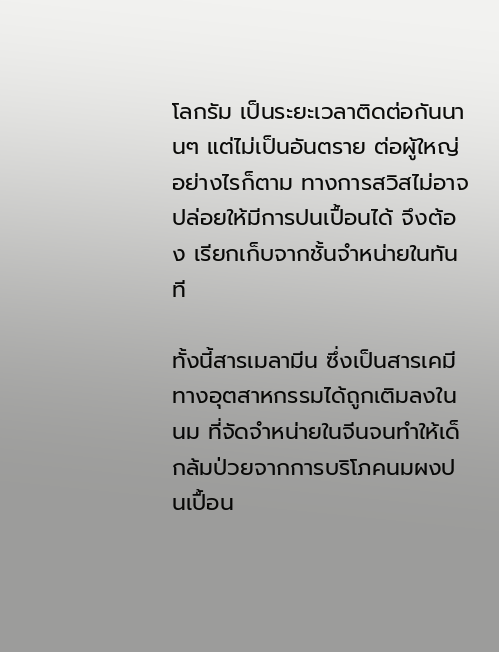โลกรัม เป็นระยะเวลาติดต่อกันนานๆ แต่ไม่เป็นอันตราย ต่อผู้ใหญ่ อย่างไรก็ตาม ทางการสวิสไม่อาจปล่อยให้มีการปนเปื้อนได้ จึงต้อง เรียกเก็บจากชั้นจำหน่ายในทันที

ทั้งนี้สารเมลามีน ซึ่งเป็นสารเคมีทางอุตสาหกรรมได้ถูกเติมลงในนม ที่จัดจำหน่ายในจีนจนทำให้เด็กล้มป่วยจากการบริโภคนมผงปนเปื้อน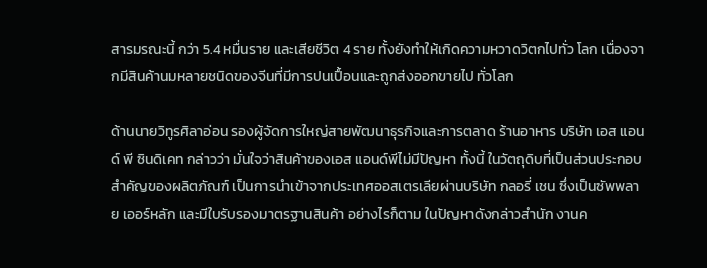สารมรณะนี้ กว่า 5.4 หมื่นราย และเสียชีวิต 4 ราย ทั้งยังทำให้เกิดความหวาดวิตกไปทั่ว โลก เนื่องจากมีสินค้านมหลายชนิดของจีนที่มีการปนเปื้อนและถูกส่งออกขายไป ทั่วโลก

ด้านนายวิทูรศิลาอ่อน รองผู้จัดการใหญ่สายพัฒนาธุรกิจและการตลาด ร้านอาหาร บริษัท เอส แอนด์ พี ซินดิเคท กล่าวว่า มั่นใจว่าสินค้าของเอส แอนด์พีไม่มีปัญหา ทั้งนี้ ในวัตถุดิบที่เป็นส่วนประกอบสำคัญของผลิตภัณฑ์ เป็นการนำเข้าจากประเทศออสเตรเลียผ่านบริษัท กลอรี่ เชน ซึ่งเป็นซัพพลาย เออร์หลัก และมีใบรับรองมาตรฐานสินค้า อย่างไรก็ตาม ในปัญหาดังกล่าวสำนัก งานค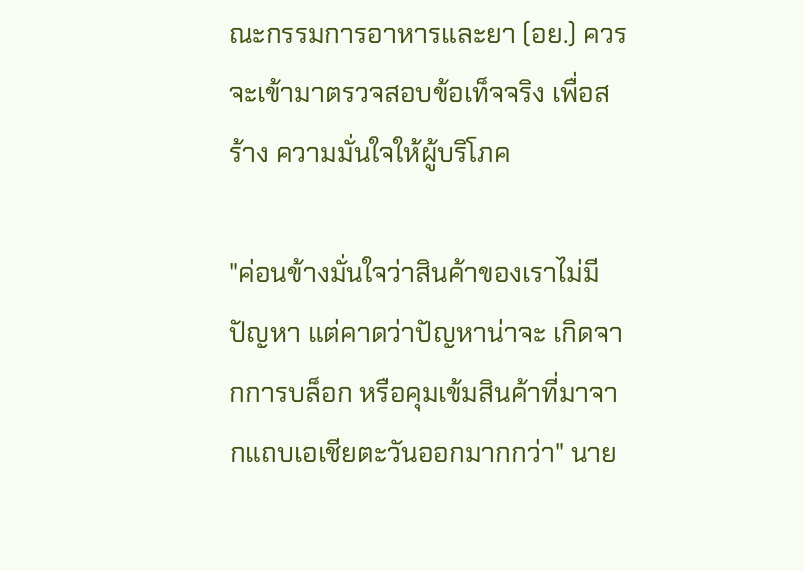ณะกรรมการอาหารและยา (อย.) ควรจะเข้ามาตรวจสอบข้อเท็จจริง เพื่อสร้าง ความมั่นใจให้ผู้บริโภค

"ค่อนข้างมั่นใจว่าสินค้าของเราไม่มีปัญหา แต่คาดว่าปัญหาน่าจะ เกิดจากการบล็อก หรือคุมเข้มสินค้าที่มาจากแถบเอเชียตะวันออกมากกว่า" นาย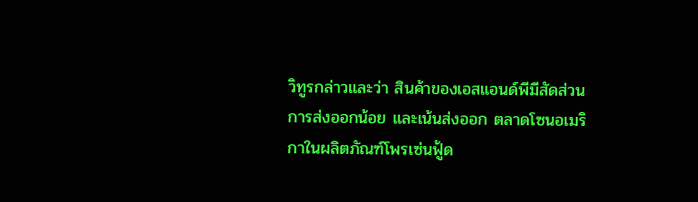วิทูรกล่าวและว่า สินค้าของเอสแอนด์พีมีสัดส่วนการส่งออกน้อย และเน้นส่งออก ตลาดโซนอเมริกาในผลิตภัณฑ์โพรเซ่นฟู้ด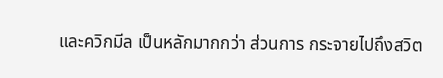และควิกมีล เป็นหลักมากกว่า ส่วนการ กระจายไปถึงสวิต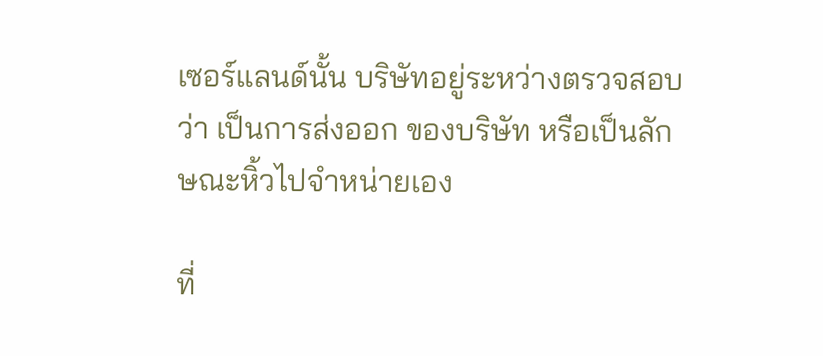เซอร์แลนด์นั้น บริษัทอยู่ระหว่างตรวจสอบว่า เป็นการส่งออก ของบริษัท หรือเป็นลักษณะหิ้วไปจำหน่ายเอง

ที่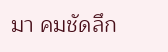มา คมชัดลึก